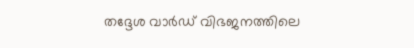തദ്ദേശ വാര്‍ഡ് വിഭജനത്തിലെ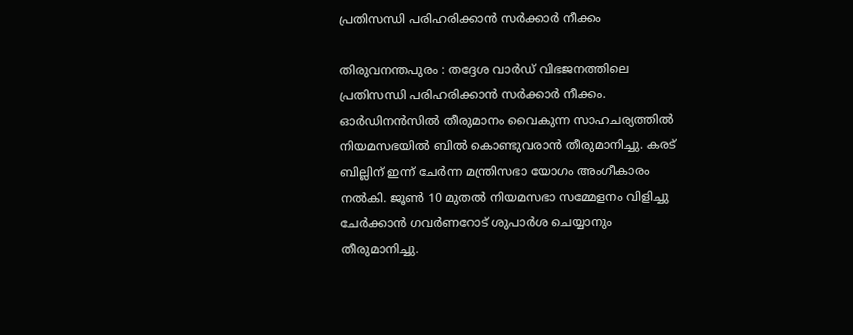പ്രതിസന്ധി പരിഹരിക്കാന്‍ സര്‍ക്കാര്‍ നീക്കം

തിരുവനന്തപുരം : തദ്ദേശ വാര്‍ഡ് വിഭജനത്തിലെ പ്രതിസന്ധി പരിഹരിക്കാന്‍ സര്‍ക്കാര്‍ നീക്കം. ഓര്‍ഡിനന്‍സില്‍ തീരുമാനം വൈകുന്ന സാഹചര്യത്തില്‍ നിയമസഭയില്‍ ബില്‍ കൊണ്ടുവരാന്‍ തീരുമാനിച്ചു. കരട് ബില്ലിന് ഇന്ന് ചേര്‍ന്ന മന്ത്രിസഭാ യോഗം അംഗീകാരം നല്‍കി. ജൂണ്‍ 10 മുതല്‍ നിയമസഭാ സമ്മേളനം വിളിച്ചു ചേര്‍ക്കാന്‍ ഗവര്‍ണറോട് ശുപാര്‍ശ ചെയ്യാനും തീരുമാനിച്ചു.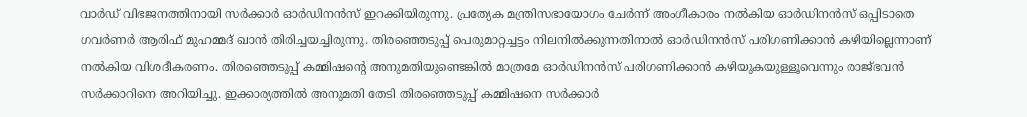വാര്‍ഡ് വിഭജനത്തിനായി സര്‍ക്കാര്‍ ഓര്‍ഡിനന്‍സ് ഇറക്കിയിരുന്നു. പ്രത്യേക മന്ത്രിസഭായോഗം ചേര്‍ന്ന് അംഗീകാരം നല്‍കിയ ഓര്‍ഡിനന്‍സ് ഒപ്പിടാതെ ഗവര്‍ണര്‍ ആരിഫ് മുഹമ്മദ് ഖാന്‍ തിരിച്ചയച്ചിരുന്നു. തിരഞ്ഞെടുപ്പ് പെരുമാറ്റച്ചട്ടം നിലനില്‍ക്കുന്നതിനാല്‍ ഓര്‍ഡിനന്‍സ് പരിഗണിക്കാന്‍ കഴിയില്ലെന്നാണ് നല്‍കിയ വിശദീകരണം. തിരഞ്ഞെടുപ്പ് കമ്മിഷന്റെ അനുമതിയുണ്ടെങ്കില്‍ മാത്രമേ ഓര്‍ഡിനന്‍സ് പരിഗണിക്കാന്‍ കഴിയുകയുള്ളൂവെന്നും രാജ്ഭവന്‍ സര്‍ക്കാറിനെ അറിയിച്ചു. ഇക്കാര്യത്തില്‍ അനുമതി തേടി തിരഞ്ഞെടുപ്പ് കമ്മിഷനെ സര്‍ക്കാര്‍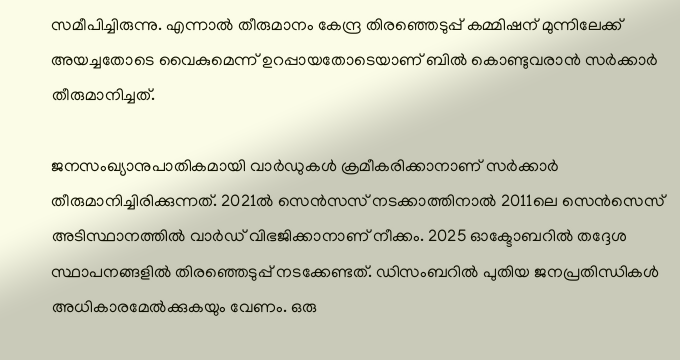സമീപിച്ചിരുന്നു. എന്നാല്‍ തീരുമാനം കേന്ദ്ര തിരഞ്ഞെടുപ്പ് കമ്മിഷന് മുന്നിലേക്ക് അയച്ചതോടെ വൈകുമെന്ന് ഉറപ്പായതോടെയാണ് ബില്‍ കൊണ്ടുവരാന്‍ സര്‍ക്കാര്‍ തീരുമാനിച്ചത്.

ജനസംഖ്യാനുപാതികമായി വാര്‍ഡുകള്‍ ക്രമീകരിക്കാനാണ് സര്‍ക്കാര്‍ തീരുമാനിച്ചിരിക്കുന്നത്. 2021ല്‍ സെന്‍സസ് നടക്കാത്തിനാല്‍ 2011ലെ സെന്‍സെസ് അടിസ്ഥാനത്തില്‍ വാര്‍ഡ് വിഭജിക്കാനാണ് നീക്കം. 2025 ഓക്ടോബറില്‍ തദ്ദേശ സ്ഥാപനങ്ങളില്‍ തിരഞ്ഞെടുപ്പ് നടക്കേണ്ടത്. ഡിസംബറില്‍ പുതിയ ജനപ്രതിന്ധികള്‍ അധികാരമേല്‍ക്കുകയും വേണം. ഒരു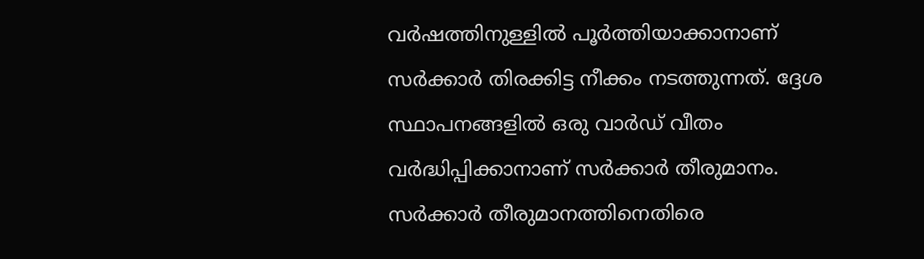വര്‍ഷത്തിനുള്ളില്‍ പൂര്‍ത്തിയാക്കാനാണ് സര്‍ക്കാര്‍ തിരക്കിട്ട നീക്കം നടത്തുന്നത്. ദ്ദേശ സ്ഥാപനങ്ങളില്‍ ഒരു വാര്‍ഡ് വീതം വര്‍ദ്ധിപ്പിക്കാനാണ് സര്‍ക്കാര്‍ തീരുമാനം. സര്‍ക്കാര്‍ തീരുമാനത്തിനെതിരെ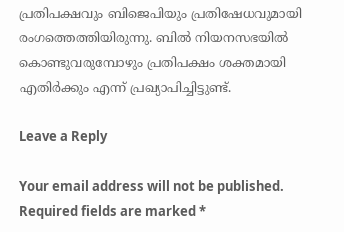പ്രതിപക്ഷവും ബിജെപിയും പ്രതിഷേധവുമായി രംഗത്തെത്തിയിരുന്നു. ബില്‍ നിയനസഭയില്‍ കൊണ്ടുവരുമ്പോഴും പ്രതിപക്ഷം ശക്തമായി എതിര്‍ക്കും എന്ന് പ്രഖ്യാപിച്ചിട്ടുണ്ട്.

Leave a Reply

Your email address will not be published. Required fields are marked *